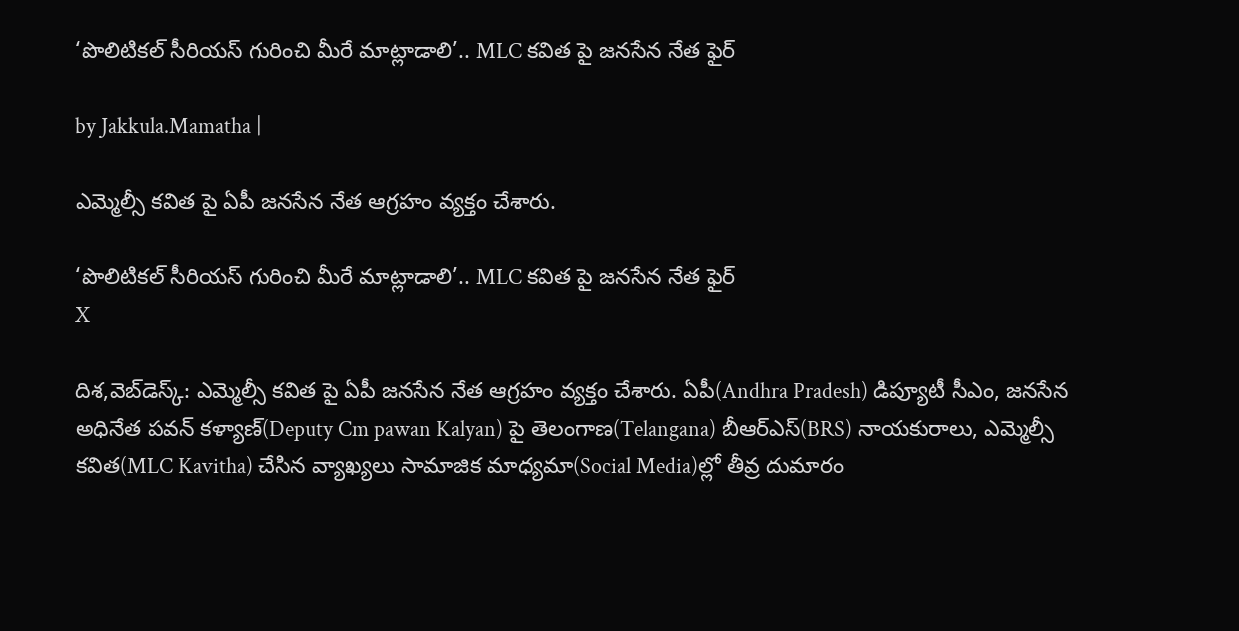‘పొలిటికల్ సీరియస్ గురించి మీరే మాట్లాడాలి’.. MLC కవిత పై జనసేన నేత ఫైర్

by Jakkula.Mamatha |

ఎమ్మెల్సీ కవిత పై ఏపీ జనసేన నేత ఆగ్రహం వ్యక్తం చేశారు.

‘పొలిటికల్ సీరియస్ గురించి మీరే మాట్లాడాలి’.. MLC కవిత పై జనసేన నేత ఫైర్
X

దిశ,వెబ్‌డెస్క్: ఎమ్మెల్సీ కవిత పై ఏపీ జనసేన నేత ఆగ్రహం వ్యక్తం చేశారు. ఏపీ(Andhra Pradesh) డిప్యూటీ సీఎం, జనసేన అధినేత పవన్ కళ్యాణ్(Deputy Cm pawan Kalyan) పై తెలంగాణ(Telangana) బీఆర్‌ఎస్(BRS) నాయకురాలు, ఎమ్మెల్సీ కవిత(MLC Kavitha) చేసిన వ్యాఖ్యలు సామాజిక మాధ్యమా(Social Media)ల్లో తీవ్ర దుమారం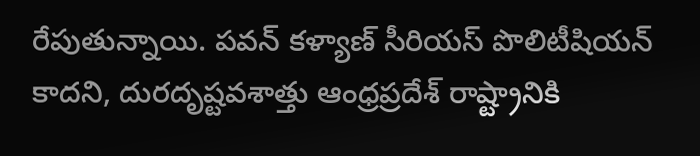రేపుతున్నాయి. పవన్ కళ్యాణ్ సీరియస్ పొలిటీషియన్ కాదని, దురదృష్టవశాత్తు ఆంధ్రప్రదేశ్ రాష్ట్రానికి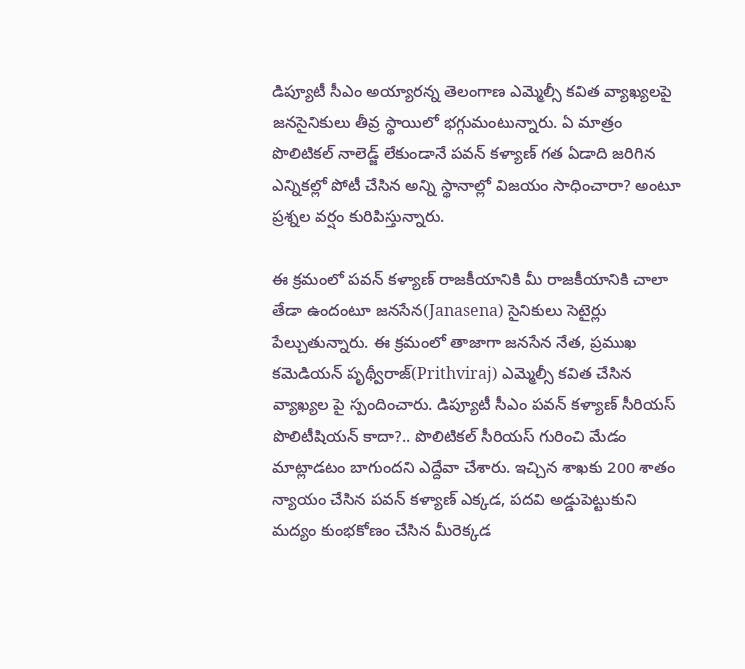డిప్యూటీ సీఎం అయ్యారన్న తెలంగాణ ఎమ్మెల్సీ కవిత వ్యాఖ్యలపై జనసైనికులు తీవ్ర స్థాయిలో భగ్గుమంటున్నారు. ఏ మాత్రం పొలిటికల్ నాలెడ్జ్ లేకుండానే పవన్ కళ్యాణ్ గత ఏడాది జరిగిన ఎన్నికల్లో పోటీ చేసిన అన్ని స్థానాల్లో విజయం సాధించారా? అంటూ ప్రశ్నల వర్షం కురిపిస్తున్నారు.

ఈ క్రమంలో పవన్ కళ్యాణ్ రాజకీయానికి మీ రాజకీయానికి చాలా తేడా ఉందంటూ జనసేన(Janasena) సైనికులు సెటైర్లు పేల్చుతున్నారు. ఈ క్రమంలో తాజాగా జనసేన నేత, ప్రముఖ కమెడియన్ పృథ్వీరాజ్(Prithviraj) ఎమ్మెల్సీ కవిత చేసిన వ్యాఖ్యల పై స్పందించారు. డిప్యూటీ సీఎం పవన్ కళ్యాణ్‌ సీరియస్‌ పొలిటీషియన్ కాదా?.. పొలిటికల్ సీరియస్ గురించి మేడం మాట్లాడటం బాగుందని ఎద్దేవా చేశారు. ఇచ్చిన శాఖకు 200 శాతం న్యాయం చేసిన పవన్ కళ్యాణ్ ఎక్కడ, పదవి అడ్డుపెట్టుకుని మద్యం కుంభకోణం చేసిన మీరెక్కడ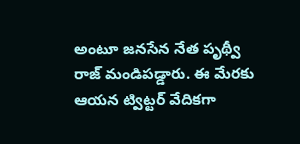అంటూ జనసేన నేత పృథ్వీ రాజ్ మండిపడ్డారు. ఈ మేరకు ఆయన ట్విట్టర్ వేదికగా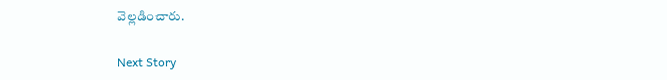వెల్లడించారు.

Next Story